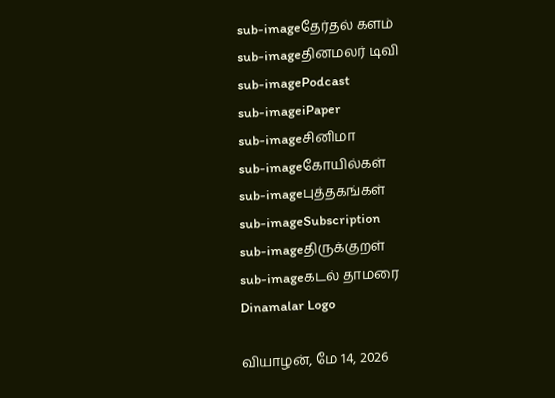sub-imageதேர்தல் களம்
sub-imageதினமலர் டிவி
sub-imagePodcast
sub-imageiPaper
sub-imageசினிமா
sub-imageகோயில்கள்
sub-imageபுத்தகங்கள்
sub-imageSubscription
sub-imageதிருக்குறள்
sub-imageகடல் தாமரை
Dinamalar Logo

வியாழன், மே 14, 2026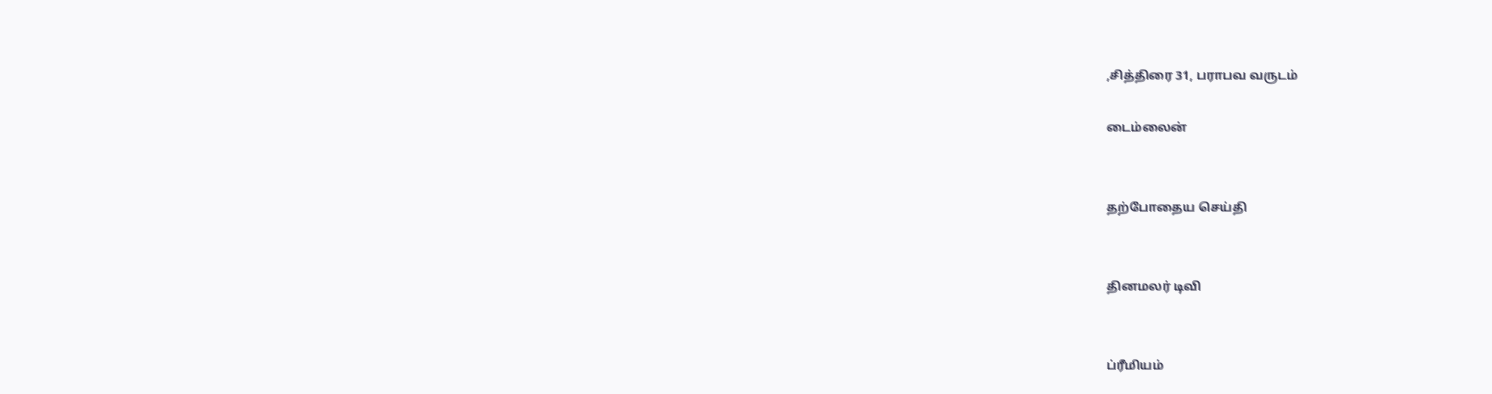,சித்திரை 31, பராபவ வருடம்

டைம்லைன்


தற்போதைய செய்தி


தினமலர் டிவி


ப்ரீமியம்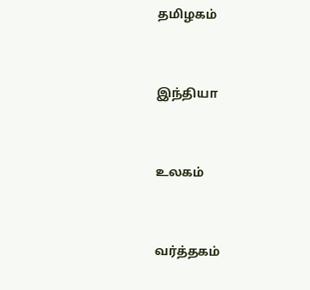தமிழகம்


இந்தியா


உலகம்


வர்த்தகம்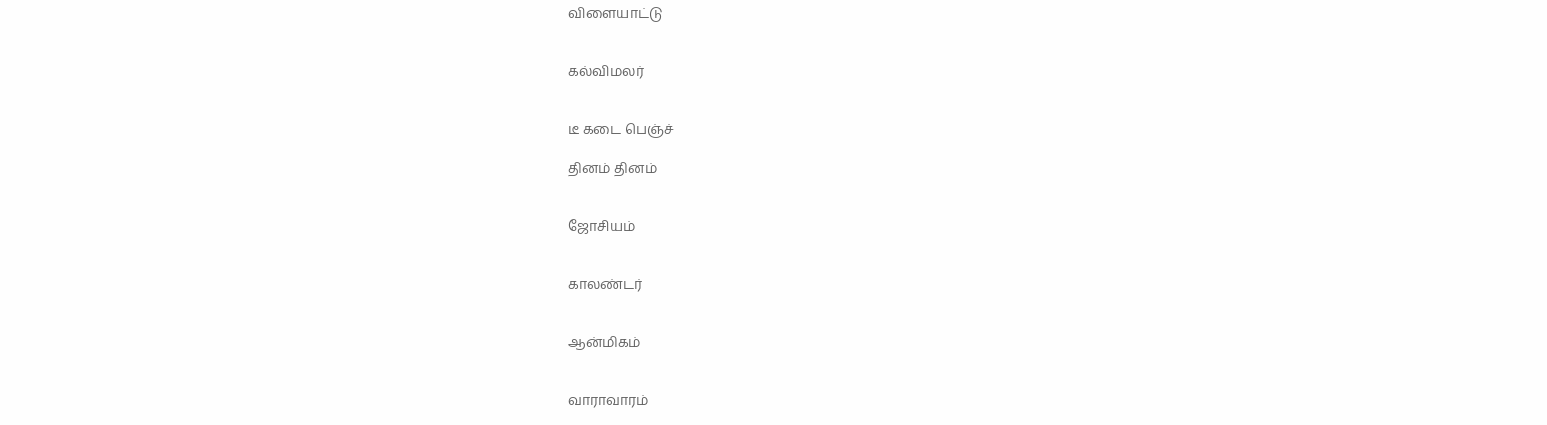விளையாட்டு


கல்விமலர்


டீ கடை பெஞ்ச்

தினம் தினம்


ஜோசியம்


காலண்டர்


ஆன்மிகம்


வாராவாரம்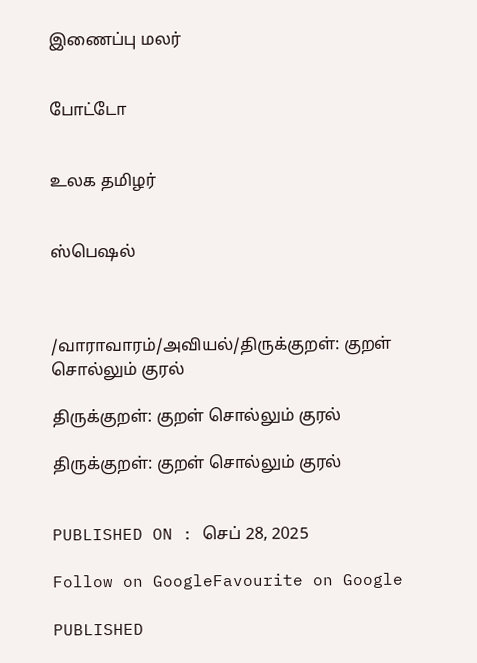இணைப்பு மலர்


போட்டோ


உலக தமிழர்


ஸ்பெஷல்



/வாராவாரம்/அவியல்/திருக்குறள்: குறள் சொல்லும் குரல்

திருக்குறள்: குறள் சொல்லும் குரல்

திருக்குறள்: குறள் சொல்லும் குரல்


PUBLISHED ON : செப் 28, 2025

Follow on GoogleFavourite on Google

PUBLISHED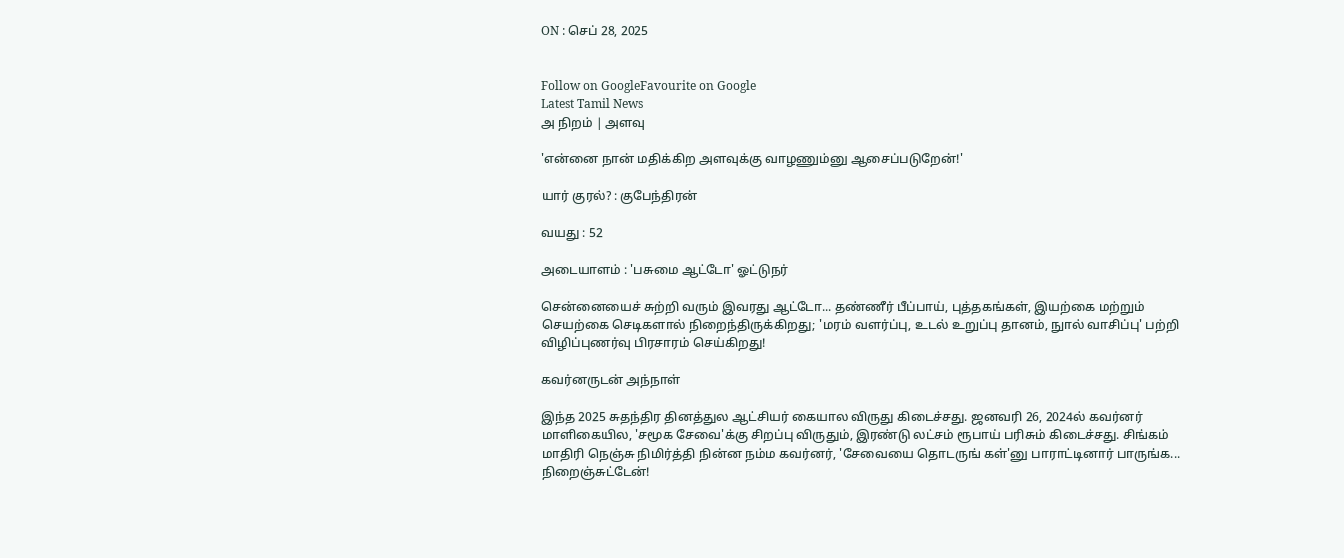ON : செப் 28, 2025


Follow on GoogleFavourite on Google
Latest Tamil News
அ நிறம் | அளவு

'என்னை நான் மதிக்கிற அளவுக்கு வாழணும்னு ஆசைப்படுறேன்!'

யார் குரல்? : குபேந்திரன்

வயது : 52

அடையாளம் : 'பசுமை ஆட்டோ' ஓட்டுநர்

சென்னையைச் சுற்றி வரும் இவரது ஆட்டோ... தண்ணீர் பீப்பாய், புத்தகங்கள், இயற்கை மற்றும் செயற்கை செடிகளால் நிறைந்திருக்கிறது; 'மரம் வளர்ப்பு, உடல் உறுப்பு தானம், நுால் வாசிப்பு' பற்றி விழிப்புணர்வு பிரசாரம் செய்கிறது!

கவர்னருடன் அந்நாள்

இந்த 2025 சுதந்திர தினத்துல ஆட்சியர் கையால விருது கிடைச்சது. ஜனவரி 26, 2024ல் கவர்னர் மாளிகையில, 'சமூக சேவை'க்கு சிறப்பு விருதும், இரண்டு லட்சம் ரூபாய் பரிசும் கிடைச்சது. சிங்கம் மாதிரி நெஞ்சு நிமிர்த்தி நின்ன நம்ம கவர்னர், 'சேவையை தொடருங் கள்'னு பாராட்டினார் பாருங்க... நிறைஞ்சுட்டேன்!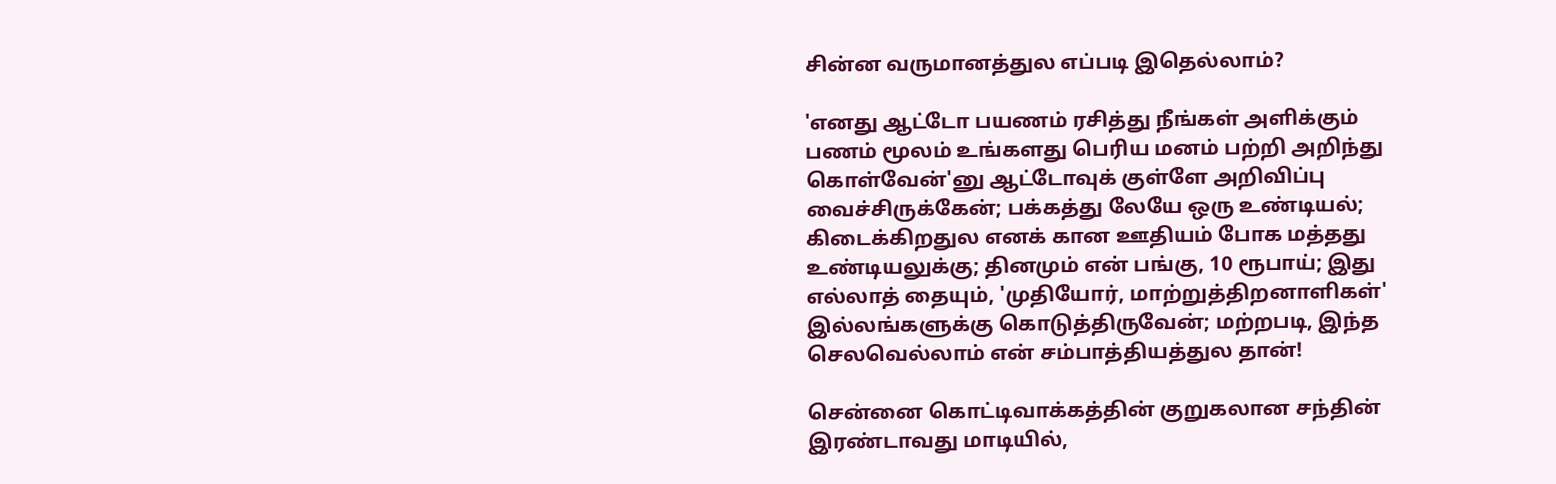சின்ன வருமானத்துல எப்படி இதெல்லாம்?

'எனது ஆட்டோ பயணம் ரசித்து நீங்கள் அளிக்கும் பணம் மூலம் உங்களது பெரிய மனம் பற்றி அறிந்து கொள்வேன்'னு ஆட்டோவுக் குள்ளே அறிவிப்பு வைச்சிருக்கேன்; பக்கத்து லேயே ஒரு உண்டியல்; கிடைக்கிறதுல எனக் கான ஊதியம் போக மத்தது உண்டியலுக்கு; தினமும் என் பங்கு, 10 ரூபாய்; இது எல்லாத் தையும், 'முதியோர், மாற்றுத்திறனாளிகள்' இல்லங்களுக்கு கொடுத்திருவேன்; மற்றபடி, இந்த செலவெல்லாம் என் சம்பாத்தியத்துல தான்!

சென்னை கொட்டிவாக்கத்தின் குறுகலான சந்தின் இரண்டாவது மாடியில்,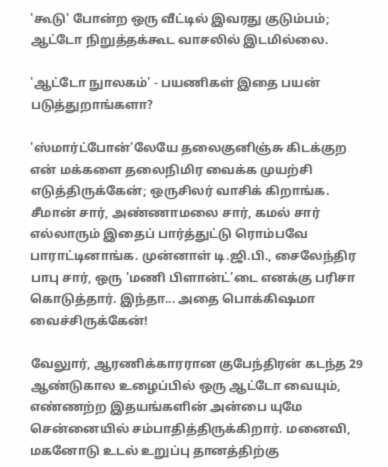'கூடு' போன்ற ஒரு வீட்டில் இவரது குடும்பம்; ஆட்டோ நிறுத்தக்கூட வாசலில் இடமில்லை.

'ஆட்டோ நுாலகம்' - பயணிகள் இதை பயன் படுத்துறாங்களா?

'ஸ்மார்ட்போன்'லேயே தலைகுனிஞ்சு கிடக்குற என் மக்களை தலைநிமிர வைக்க முயற்சி எடுத்திருக்கேன்; ஒருசிலர் வாசிக் கிறாங்க. சீமான் சார், அண்ணாமலை சார், கமல் சார் எல்லாரும் இதைப் பார்த்துட்டு ரொம்பவே பாராட்டினாங்க. முன்னாள் டி.ஜி.பி., சைலேந்திர பாபு சார், ஒரு 'மணி பிளான்ட்'டை எனக்கு பரிசா கொடுத்தார். இந்தா... அதை பொக்கிஷமா வைச்சிருக்கேன்!

வேலுார், ஆரணிக்காரரான குபேந்திரன் கடந்த 29 ஆண்டுகால உழைப்பில் ஒரு ஆட்டோ வையும், எண்ணற்ற இதயங்களின் அன்பை யுமே சென்னையில் சம்பாதித்திருக்கிறார். மனைவி, மகனோடு உடல் உறுப்பு தானத்திற்கு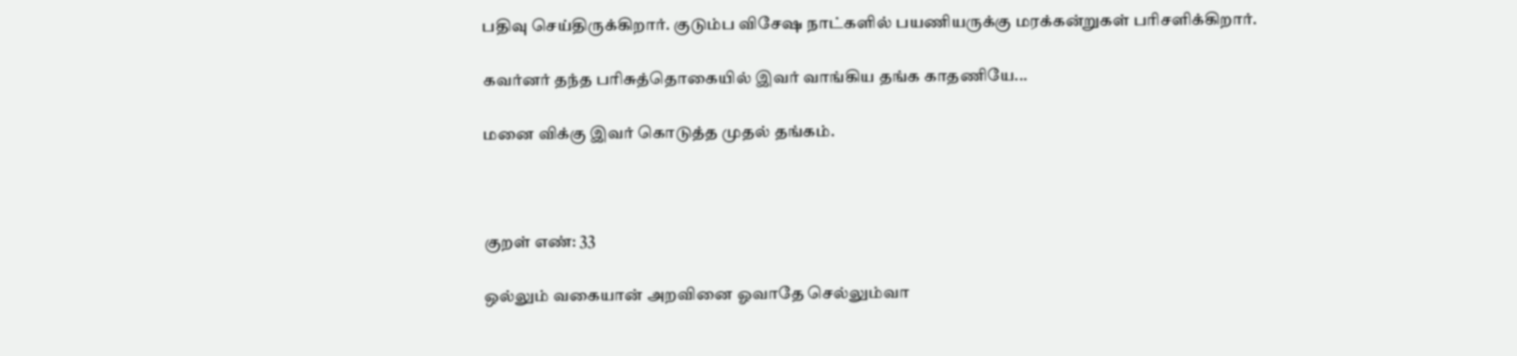பதிவு செய்திருக்கிறார். குடும்ப விசேஷ நாட்களில் பயணியருக்கு மரக்கன்றுகள் பரிசளிக்கிறார்.

கவர்னர் தந்த பரிசுத்தொகையில் இவர் வாங்கிய தங்க காதணியே...

மனை விக்கு இவர் கொடுத்த முதல் தங்கம்.



குறள் எண்: 33

ஒல்லும் வகையான் அறவினை ஓவாதே செல்லும்வா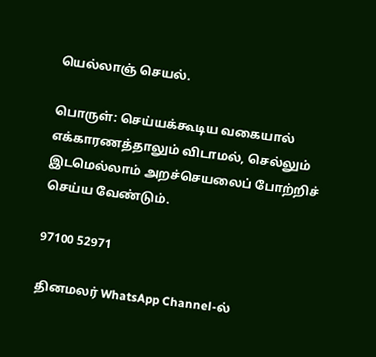யெல்லாஞ் செயல்.

பொருள்: செய்யக்கூடிய வகையால் எக்காரணத்தாலும் விடாமல், செல்லும் இடமெல்லாம் அறச்செயலைப் போற்றிச் செய்ய வேண்டும்.

97100 52971

தினமலர் WhatsApp Channel-ல்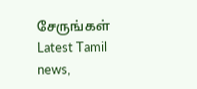சேருங்கள்
Latest Tamil news,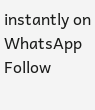instantly on WhatsApp
Follow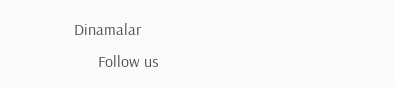Dinamalar
      Follow us